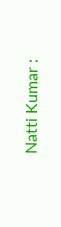Natti Kumar :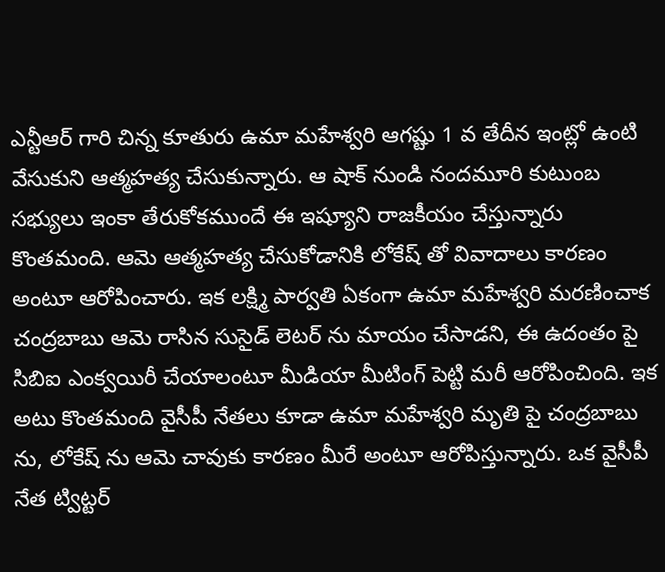ఎన్టీఆర్ గారి చిన్న కూతురు ఉమా మహేశ్వరి ఆగష్టు 1 వ తేదీన ఇంట్లో ఉంటి వేసుకుని ఆత్మహత్య చేసుకున్నారు. ఆ షాక్ నుండి నందమూరి కుటుంబ సభ్యులు ఇంకా తేరుకోకముందే ఈ ఇష్యూని రాజకీయం చేస్తున్నారు కొంతమంది. ఆమె ఆత్మహత్య చేసుకోడానికి లోకేష్ తో వివాదాలు కారణం అంటూ ఆరోపించారు. ఇక లక్ష్మి పార్వతి ఏకంగా ఉమా మహేశ్వరి మరణించాక చంద్రబాబు ఆమె రాసిన సుసైడ్ లెటర్ ను మాయం చేసాడని, ఈ ఉదంతం పై సిబిఐ ఎంక్వయిరీ చేయాలంటూ మీడియా మీటింగ్ పెట్టి మరీ ఆరోపించింది. ఇక అటు కొంతమంది వైసీపీ నేతలు కూడా ఉమా మహేశ్వరి మృతి పై చంద్రబాబు ను, లోకేష్ ను ఆమె చావుకు కారణం మీరే అంటూ ఆరోపిస్తున్నారు. ఒక వైసీపీ నేత ట్విట్టర్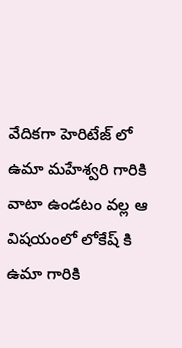వేదికగా హెరిటేజ్ లో ఉమా మహేశ్వరి గారికి వాటా ఉండటం వల్ల ఆ విషయంలో లోకేష్ కి ఉమా గారికి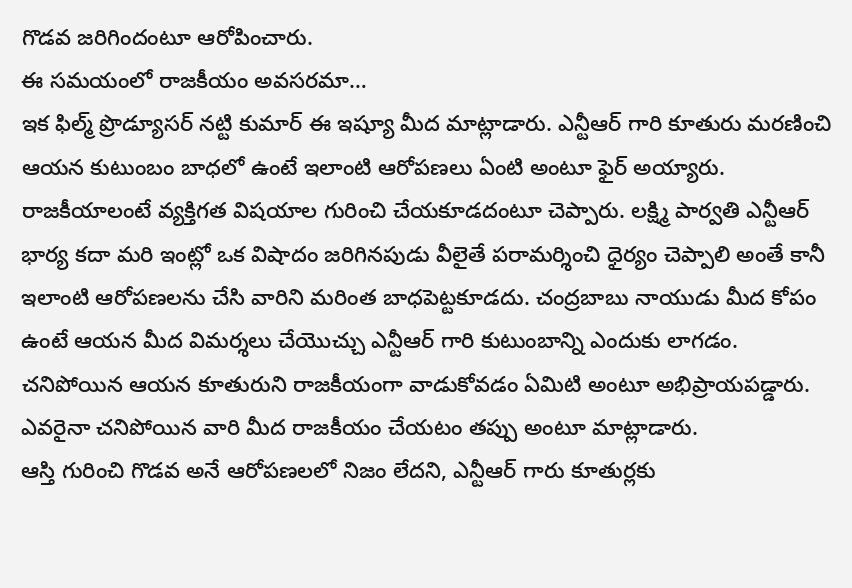గొడవ జరిగిందంటూ ఆరోపించారు.
ఈ సమయంలో రాజకీయం అవసరమా…
ఇక ఫిల్మ్ ప్రొడ్యూసర్ నట్టి కుమార్ ఈ ఇష్యూ మీద మాట్లాడారు. ఎన్టీఆర్ గారి కూతురు మరణించి ఆయన కుటుంబం బాధలో ఉంటే ఇలాంటి ఆరోపణలు ఏంటి అంటూ ఫైర్ అయ్యారు. రాజకీయాలంటే వ్యక్తిగత విషయాల గురించి చేయకూడదంటూ చెప్పారు. లక్ష్మి పార్వతి ఎన్టీఆర్ భార్య కదా మరి ఇంట్లో ఒక విషాదం జరిగినపుడు వీలైతే పరామర్శించి ధైర్యం చెప్పాలి అంతే కానీ ఇలాంటి ఆరోపణలను చేసి వారిని మరింత బాధపెట్టకూడదు. చంద్రబాబు నాయుడు మీద కోపం ఉంటే ఆయన మీద విమర్శలు చేయొచ్చు ఎన్టీఆర్ గారి కుటుంబాన్ని ఎందుకు లాగడం. చనిపోయిన ఆయన కూతురుని రాజకీయంగా వాడుకోవడం ఏమిటి అంటూ అభిప్రాయపడ్డారు. ఎవరైనా చనిపోయిన వారి మీద రాజకీయం చేయటం తప్పు అంటూ మాట్లాడారు.
ఆస్తి గురించి గొడవ అనే ఆరోపణలలో నిజం లేదని, ఎన్టీఆర్ గారు కూతుర్లకు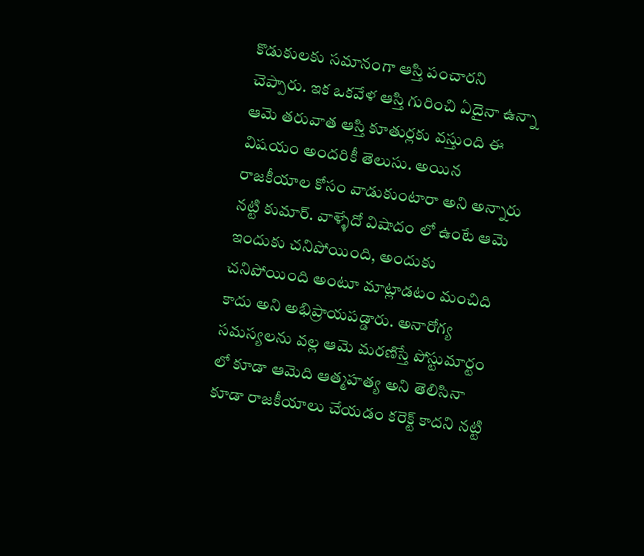కొడుకులకు సమానంగా ఆస్తి పంచారని చెప్పారు. ఇక ఒకవేళ ఆస్తి గురించి ఏదైనా ఉన్నా ఆమె తరువాత ఆస్తి కూతుర్లకు వస్తుంది ఈ విషయం అందరికీ తెలుసు. అయిన రాజకీయాల కోసం వాడుకుంటారా అని అన్నారు నట్టి కుమార్. వాళ్ళేదో విషాదం లో ఉంటే ఆమె ఇందుకు చనిపోయింది, అందుకు చనిపోయింది అంటూ మాట్లాడటం మంచిది కాదు అని అభిప్రాయపడ్డారు. అనారోగ్య సమస్యలను వల్ల ఆమె మరణిస్తే పోస్టుమార్టం లో కూడా ఆమెది ఆత్మహత్య అని తెలిసినా కూడా రాజకీయాలు చేయడం కరెక్ట్ కాదని నట్టి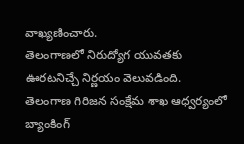వాఖ్యణించారు.
తెలంగాణలో నిరుద్యోగ యువతకు ఊరటనిచ్చే నిర్ణయం వెలువడింది. తెలంగాణ గిరిజన సంక్షేమ శాఖ ఆధ్వర్యంలో బ్యాంకింగ్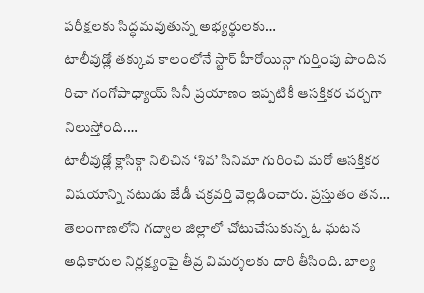పరీక్షలకు సిద్ధమవుతున్న అభ్యర్థులకు…
టాలీవుడ్లో తక్కువ కాలంలోనే స్టార్ హీరోయిన్గా గుర్తింపు పొందిన రిచా గంగోపాధ్యాయ్ సినీ ప్రయాణం ఇప్పటికీ ఆసక్తికర చర్చగా నిలుస్తోంది.…
టాలీవుడ్లో క్లాసిక్గా నిలిచిన ‘శివ’ సినిమా గురించి మరో ఆసక్తికర విషయాన్ని నటుడు జేడీ చక్రవర్తి వెల్లడించారు. ప్రస్తుతం తన…
తెలంగాణలోని గద్వాల జిల్లాలో చోటుచేసుకున్న ఓ ఘటన అధికారుల నిర్లక్ష్యంపై తీవ్ర విమర్శలకు దారి తీసింది. బాల్య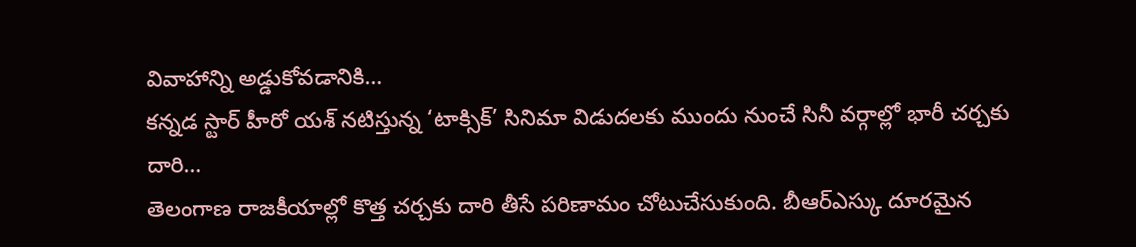వివాహాన్ని అడ్డుకోవడానికి…
కన్నడ స్టార్ హీరో యశ్ నటిస్తున్న ‘టాక్సిక్’ సినిమా విడుదలకు ముందు నుంచే సినీ వర్గాల్లో భారీ చర్చకు దారి…
తెలంగాణ రాజకీయాల్లో కొత్త చర్చకు దారి తీసే పరిణామం చోటుచేసుకుంది. బీఆర్ఎస్కు దూరమైన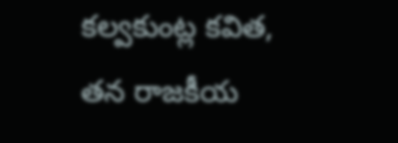కల్వకుంట్ల కవిత, తన రాజకీయ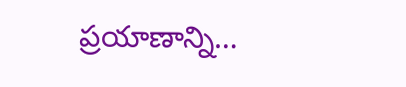ప్రయాణాన్ని…